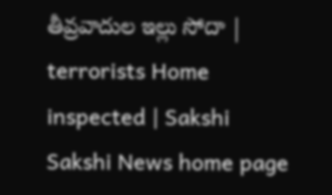తీవ్రవాదుల ఇల్లు సోదా | terrorists Home inspected | Sakshi
Sakshi News home page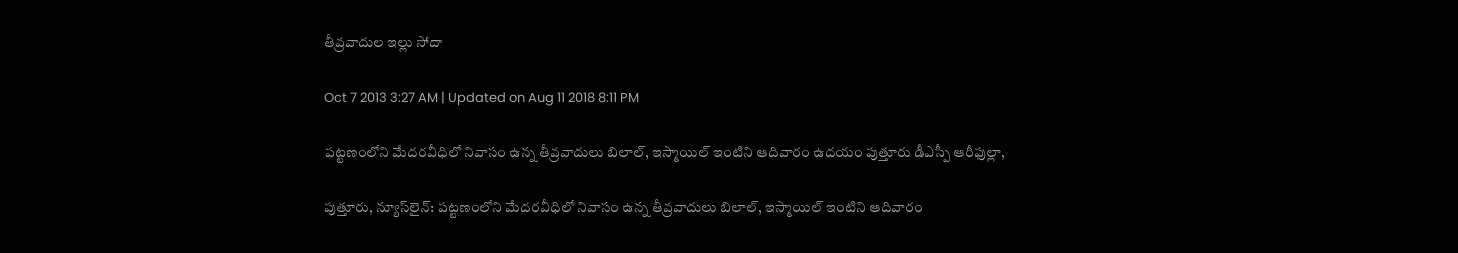తీవ్రవాదుల ఇల్లు సోదా

Oct 7 2013 3:27 AM | Updated on Aug 11 2018 8:11 PM

పట్టణంలోని మేదరవీధిలో నివాసం ఉన్న తీవ్రవాదులు బిలాల్, ఇస్మాయిల్ ఇంటిని ఆదివారం ఉదయం పుత్తూరు డీఎస్పీ ఆరీఫుల్లా,

పుత్తూరు, న్యూస్‌లైన్: పట్టణంలోని మేదరవీధిలో నివాసం ఉన్న తీవ్రవాదులు బిలాల్, ఇస్మాయిల్ ఇంటిని ఆదివారం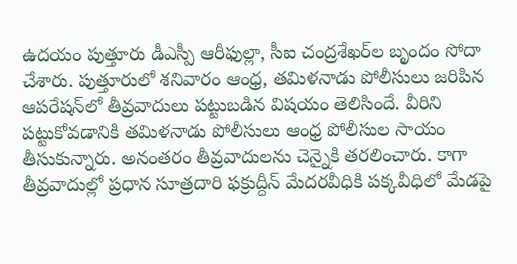ఉదయం పుత్తూరు డీఎస్పీ ఆరీఫుల్లా, సీఐ చంద్రశేఖర్‌ల బృందం సోదా చేశారు. పుత్తూరులో శనివారం ఆంధ్ర, తమిళనాడు పోలీసులు జరిపిన ఆపరేషన్‌లో తీవ్రవాదులు పట్టుబడిన విషయం తెలిసిందే. వీరిని పట్టుకోవడానికి తమిళనాడు పోలీసులు ఆంధ్ర పోలీసుల సాయం తీసుకున్నారు. అనంతరం తీవ్రవాదులను చెన్నైకి తరలించారు. కాగా తీవ్రవాదుల్లో ప్రధాన సూత్రదారి ఫక్రుద్దీన్ మేదరవీధికి పక్కవీధిలో మేడపై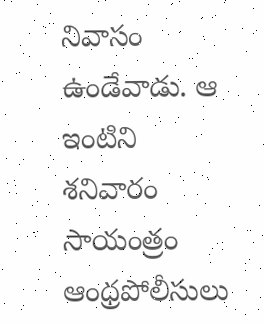నివాసం ఉండేవాడు. ఆ ఇంటిని శనివారం సాయంత్రం ఆంధ్రపోలీసులు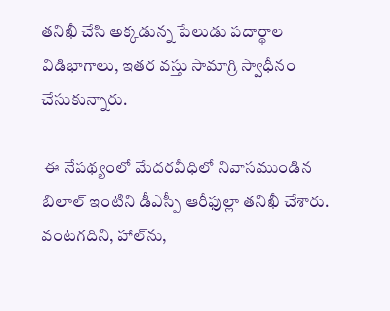తనిఖీ చేసి అక్కడున్న పేలుడు పదార్థాల విడిభాగాలు, ఇతర వస్తు సామాగ్రి స్వాధీనం చేసుకున్నారు.

 ఈ నేపథ్యంలో మేదరవీధిలో నివాసముండిన బిలాల్ ఇంటిని డీఎస్పీ ఆరీఫుల్లా తనిఖీ చేశారు. వంటగదిని, హాల్‌ను,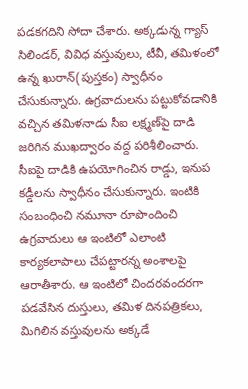పడకగదిని సోదా చేశారు. అక్కడున్న గ్యాస్ సిలిండర్, వివిధ వస్తువులు, టీవీ, తమిళంలో ఉన్న ఖురాన్(పుస్తకం) స్వాధీనం చేసుకున్నారు. ఉగ్రవాదులను పట్టుకోవడానికి వచ్చిన తమిళనాడు సీఐ లక్ష్మణ్‌పై దాడి జరిగిన ముఖద్వారం వద్ద పరిశీలించారు. సీఐపై దాడికి ఉపయోగించిన రాడ్డు, ఇనుప కడ్డీలను స్వాధీనం చేసుకున్నారు. ఇంటికి సంబంధించి నమూనా రూపొందించి ఉగ్రవాదులు ఆ ఇంటిలో ఎలాంటి కార్యకలాపాలు చేపట్టారన్న అంశాలపై ఆరాతీశారు. ఆ ఇంటిలో చిందరవందరగా పడవేసిన దుస్తులు, తమిళ దినపత్రికలు, మిగిలిన వస్తువులను అక్కడే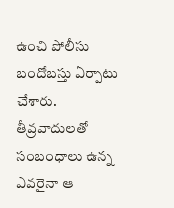ఉంచి పోలీసు బందోబస్తు ఏర్పాటు చేశారు. తీవ్రవాదులతో సంబంధాలు ఉన్న ఎవరైనా ఆ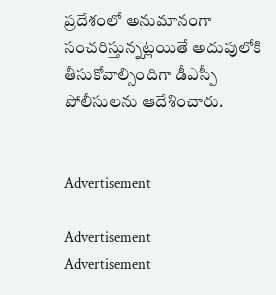ప్రదేశంలో అనుమానంగా సంచరిస్తున్నట్లయితే అదుపులోకి తీసుకోవాల్సిందిగా డీఎస్పీ పోలీసులను ఆదేశించారు.


Advertisement

Advertisement
Advertisement